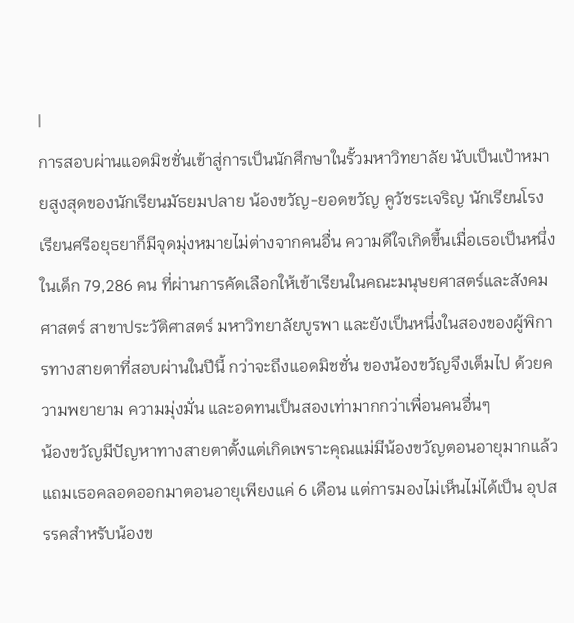|
การสอบผ่านแอดมิชชั่นเข้าสู่การเป็นนักศึกษาในรั้วมหาวิทยาลัย นับเป็นเป้าหมายสูงสุดของนักเรียนมัธยมปลาย น้องขวัญ-ยอดขวัญ คูวัชระเจริญ นักเรียนโรงเรียนศรีอยุธยาก็มีจุดมุ่งหมายไม่ต่างจากคนอื่น ความดีใจเกิดขึ้นเมื่อเธอเป็นหนึ่งในเด็ก 79,286 คน ที่ผ่านการคัดเลือกให้เข้าเรียนในคณะมนุษยศาสตร์และสังคมศาสตร์ สาขาประวัติศาสตร์ มหาวิทยาลัยบูรพา และยังเป็นหนึ่งในสองของผู้พิการทางสายตาที่สอบผ่านในปีนี้ กว่าจะถึงแอดมิชชั่น ของน้องขวัญจึงเต็มไป ด้วยความพยายาม ความมุ่งมั่น และอดทนเป็นสองเท่ามากกว่าเพื่อนคนอื่นๆ
น้องขวัญมีปัญหาทางสายตาตั้งแต่เกิดเพราะคุณแม่มีน้องขวัญตอนอายุมากแล้ว แถมเธอคลอดออกมาตอนอายุเพียงแค่ 6 เดือน แต่การมองไม่เห็นไม่ได้เป็น อุปสรรคสำหรับน้องข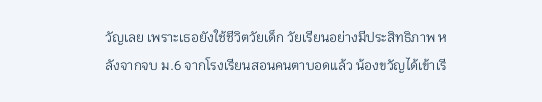วัญเลย เพราะเธอยังใช้ชีวิตวัยเด็ก วัยเรียนอย่างมีประสิทธิภาพ หลังจากจบ ม.6 จากโรงเรียนสอนคนตาบอดแล้ว น้องขวัญได้เข้าเรี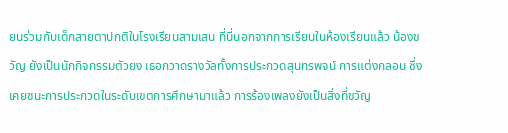ยนร่วมกับเด็กสายตาปกติในโรงเรียนสามเสน ที่นี่นอกจากการเรียนในห้องเรียนแล้ว น้องขวัญ ยังเป็นนักกิจกรรมตัวยง เธอกวาดรางวัลทั้งการประกวดสุนทรพจน์ การแต่งกลอน ซึ่งเคยชนะการประกวดในระดับเขตการศึกษามาแล้ว การร้องเพลงยังเป็นสิ่งที่ขวัญ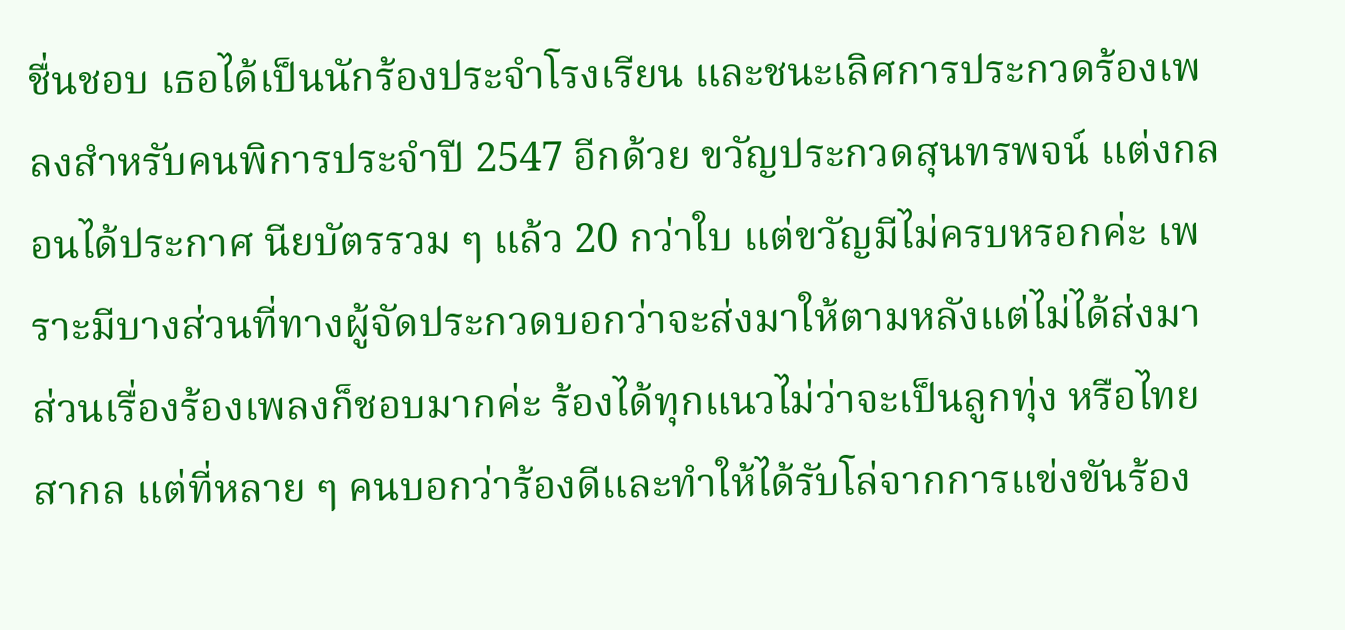ชื่นชอบ เธอได้เป็นนักร้องประจำโรงเรียน และชนะเลิศการประกวดร้องเพลงสำหรับคนพิการประจำปี 2547 อีกด้วย ขวัญประกวดสุนทรพจน์ แต่งกลอนได้ประกาศ นียบัตรรวม ๆ แล้ว 20 กว่าใบ แต่ขวัญมีไม่ครบหรอกค่ะ เพราะมีบางส่วนที่ทางผู้จัดประกวดบอกว่าจะส่งมาให้ตามหลังแต่ไม่ได้ส่งมา ส่วนเรื่องร้องเพลงก็ชอบมากค่ะ ร้องได้ทุกแนวไม่ว่าจะเป็นลูกทุ่ง หรือไทยสากล แต่ที่หลาย ๆ คนบอกว่าร้องดีและทำให้ได้รับโล่จากการแข่งขันร้อง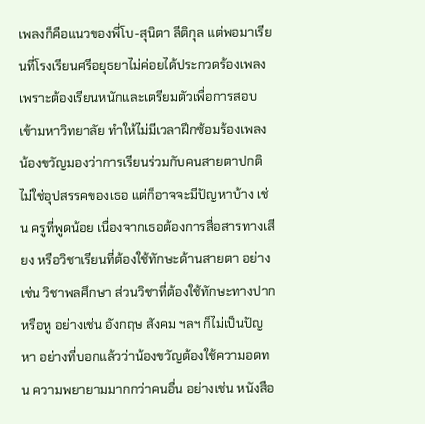เพลงก็คือแนวของพี่โบ-สุนิตา ลีติกุล แต่พอมาเรียนที่โรงเรียนศรีอยุธยาไม่ค่อยได้ประกวดร้องเพลง เพราะต้องเรียนหนักและเตรียมตัวเพื่อการสอบเข้ามหาวิทยาลัย ทำให้ไม่มีเวลาฝึกซ้อมร้องเพลง
น้องขวัญมองว่าการเรียนร่วมกับคนสายตาปกติไม่ใช่อุปสรรคของเธอ แต่ก็อาจจะมีปัญหาบ้าง เช่น ครูที่พูดน้อย เนื่องจากเธอต้องการสื่อสารทางเสียง หรือวิชาเรียนที่ต้องใช้ทักษะด้านสายตา อย่างเช่น วิชาพลศึกษา ส่วนวิชาที่ต้องใช้ทักษะทางปากหรือหู อย่างเช่น อังกฤษ สังคม ฯลฯ ก็ไม่เป็นปัญหา อย่างที่บอกแล้วว่าน้องขวัญต้องใช้ความอดทน ความพยายามมากกว่าคนอื่น อย่างเช่น หนังสือ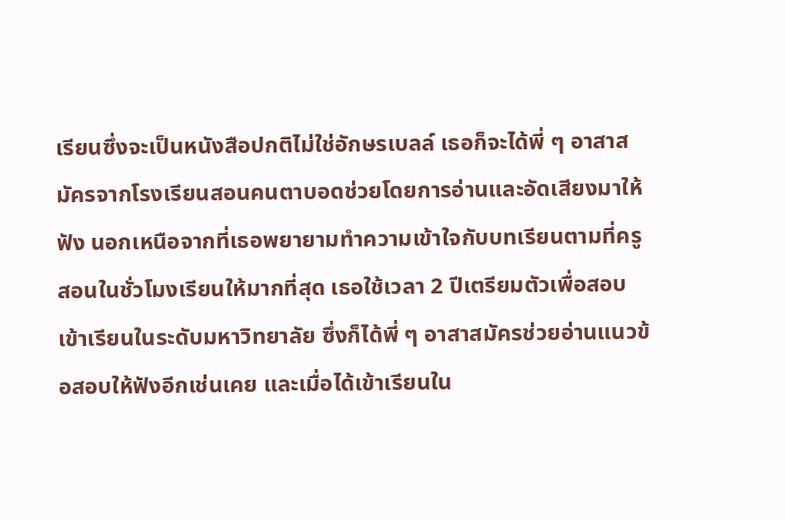เรียนซึ่งจะเป็นหนังสือปกติไม่ใช่อักษรเบลล์ เธอก็จะได้พี่ ๆ อาสาสมัครจากโรงเรียนสอนคนตาบอดช่วยโดยการอ่านและอัดเสียงมาให้ฟัง นอกเหนือจากที่เธอพยายามทำความเข้าใจกับบทเรียนตามที่ครูสอนในชั่วโมงเรียนให้มากที่สุด เธอใช้เวลา 2 ปีเตรียมตัวเพื่อสอบเข้าเรียนในระดับมหาวิทยาลัย ซึ่งก็ได้พี่ ๆ อาสาสมัครช่วยอ่านแนวข้อสอบให้ฟังอีกเช่นเคย และเมื่อได้เข้าเรียนใน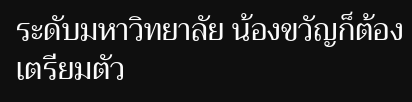ระดับมหาวิทยาลัย น้องขวัญก็ต้องเตรียมตัว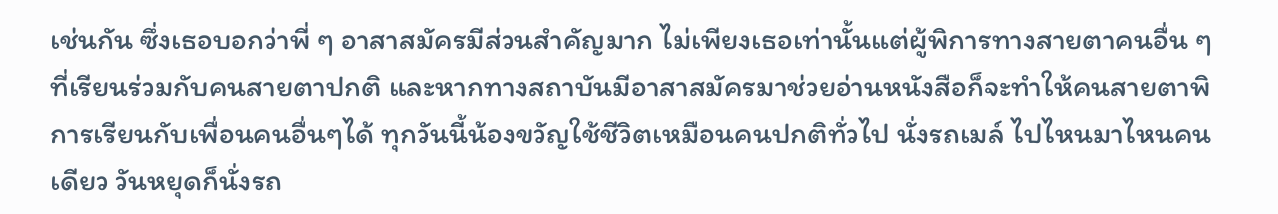เช่นกัน ซึ่งเธอบอกว่าพี่ ๆ อาสาสมัครมีส่วนสำคัญมาก ไม่เพียงเธอเท่านั้นแต่ผู้พิการทางสายตาคนอื่น ๆ ที่เรียนร่วมกับคนสายตาปกติ และหากทางสถาบันมีอาสาสมัครมาช่วยอ่านหนังสือก็จะทำให้คนสายตาพิการเรียนกับเพื่อนคนอื่นๆได้ ทุกวันนี้น้องขวัญใช้ชีวิตเหมือนคนปกติทั่วไป นั่งรถเมล์ ไปไหนมาไหนคนเดียว วันหยุดก็นั่งรถ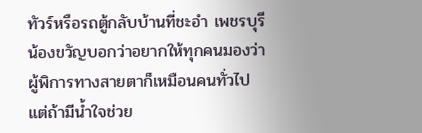ทัวร์หรือรถตู้กลับบ้านที่ชะอำ เพชรบุรี น้องขวัญบอกว่าอยากให้ทุกคนมองว่าผู้พิการทางสายตาก็เหมือนคนทั่วไป แต่ถ้ามีน้ำใจช่วย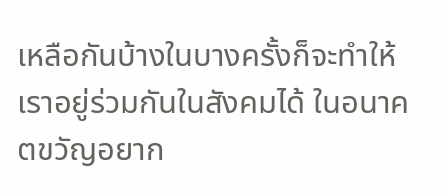เหลือกันบ้างในบางครั้งก็จะทำให้เราอยู่ร่วมกันในสังคมได้ ในอนาคตขวัญอยาก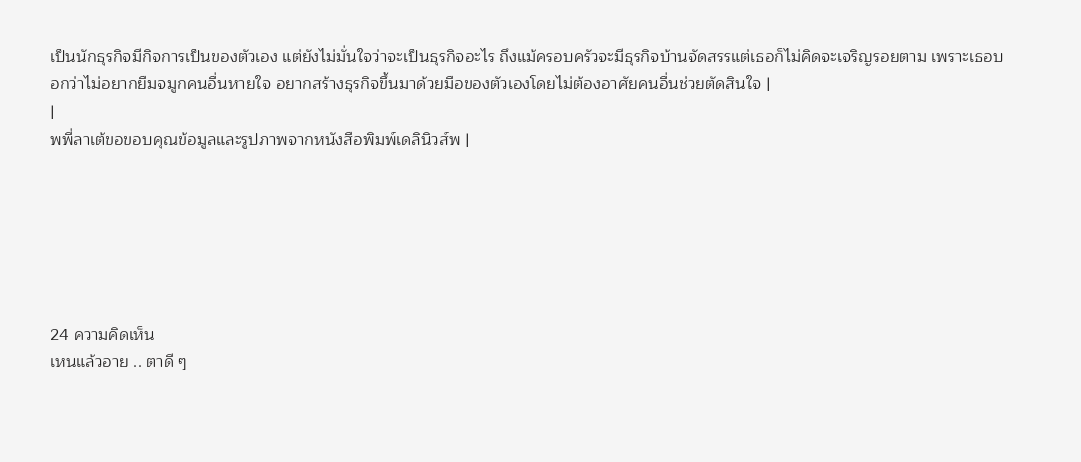เป็นนักธุรกิจมีกิจการเป็นของตัวเอง แต่ยังไม่มั่นใจว่าจะเป็นธุรกิจอะไร ถึงแม้ครอบครัวจะมีธุรกิจบ้านจัดสรรแต่เธอก็ไม่คิดจะเจริญรอยตาม เพราะเธอบอกว่าไม่อยากยืมจมูกคนอื่นหายใจ อยากสร้างธุรกิจขึ้นมาด้วยมือของตัวเองโดยไม่ต้องอาศัยคนอื่นช่วยตัดสินใจ |
|
พพี่ลาเต้ขอขอบคุณข้อมูลและรูปภาพจากหนังสือพิมพ์เดลินิวส์พ |






24 ความคิดเห็น
เหนแล้วอาย .. ตาดี ๆ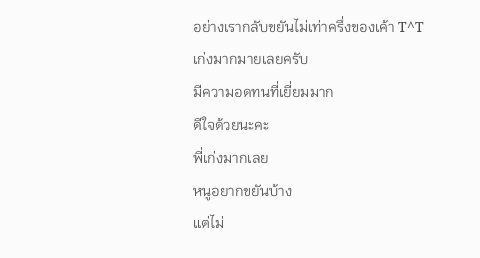อย่างเรากลับขยันไม่เท่าครึ่งของเค้า T^T
เก่งมากมายเลยครับ
มีความอดทนที่เยี่ยมมาก
ดีใจด้วยนะคะ
พี่เก่งมากเลย
หนูอยากขยันบ้าง
แต่ไม่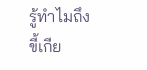รู้ทำไมถึงขี้เกีย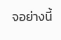จอย่างนี้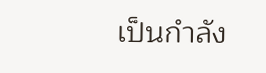เป็นกำลัง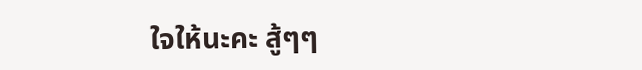ใจให้นะคะ สู้ๆๆ